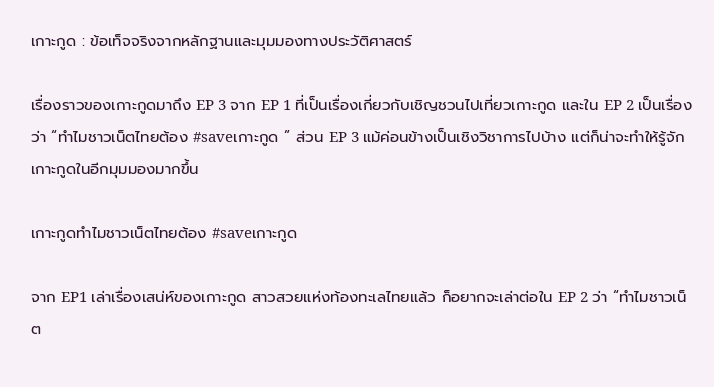เกาะกูด : ข้อเท็จจริงจากหลักฐานและมุมมองทางประวัติศาสตร์

เรื่องราวของเกาะกูดมาถึง EP 3 จาก EP 1 ที่เป็นเรื่องเกี่ยวกับเชิญชวนไปเที่ยวเกาะกูด และใน EP 2 เป็นเรื่องว่า “ทำไมชาวเน็ตไทยต้อง #saveเกาะกูด ” ส่วน EP 3 แม้ค่อนข้างเป็นเชิงวิชาการไปบ้าง แต่ก็น่าจะทำให้รู้จักเกาะกูดในอีกมุมมองมากขึ้น

เกาะกูดทำไมชาวเน็ตไทยต้อง #saveเกาะกูด

จาก EP1 เล่าเรื่องเสน่ห์ของเกาะกูด สาวสวยแห่งท้องทะเลไทยแล้ว ก็อยากจะเล่าต่อใน EP 2 ว่า “ทำไมชาวเน็ต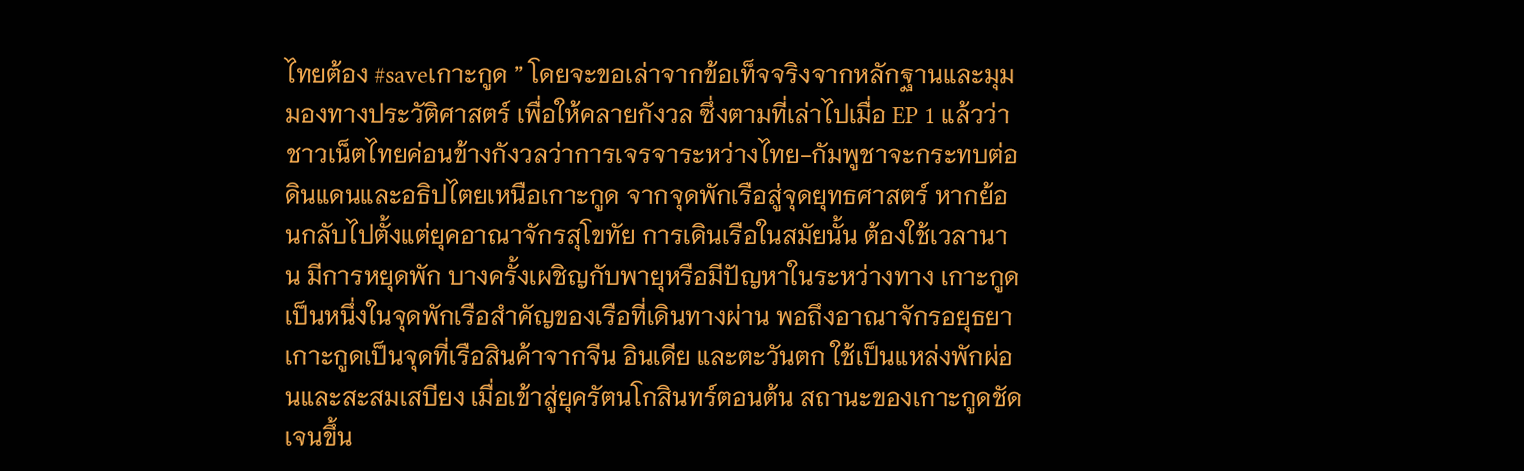ไทยต้อง #saveเกาะกูด ” โดยจะขอเล่าจากข้อเท็จจริงจากหลักฐานและมุมมองทางประวัติศาสตร์ เพื่อให้คลายกังวล ซึ่งตามที่เล่าไปเมื่อ EP 1 แล้วว่า ชาวเน็ตไทยค่อนข้างกังวลว่าการเจรจาระหว่างไทย-กัมพูชาจะกระทบต่อดินแดนและอธิปไตยเหนือเกาะกูด จากจุดพักเรือสู่จุดยุทธศาสตร์ หากย้อนกลับไปตั้งแต่ยุคอาณาจักรสุโขทัย การเดินเรือในสมัยนั้น ต้องใช้เวลานาน มีการหยุดพัก บางครั้งเผชิญกับพายุหรือมีปัญหาในระหว่างทาง เกาะกูดเป็นหนึ่งในจุดพักเรือสำคัญของเรือที่เดินทางผ่าน พอถึงอาณาจักรอยุธยา เกาะกูดเป็นจุดที่เรือสินค้าจากจีน อินเดีย และตะวันตก ใช้เป็นแหล่งพักผ่อนและสะสมเสบียง เมื่อเข้าสู่ยุครัตนโกสินทร์ตอนต้น สถานะของเกาะกูดชัดเจนขึ้น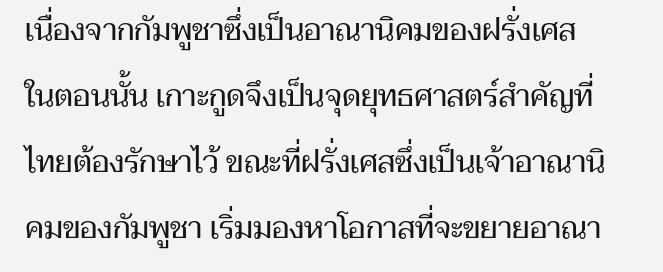เนื่องจากกัมพูชาซึ่งเป็นอาณานิคมของฝรั่งเศส    ในตอนนั้น เกาะกูดจึงเป็นจุดยุทธศาสตร์สำคัญที่ไทยต้องรักษาไว้ ขณะที่ฝรั่งเศสซึ่งเป็นเจ้าอาณานิคมของกัมพูชา เริ่มมองหาโอกาสที่จะขยายอาณา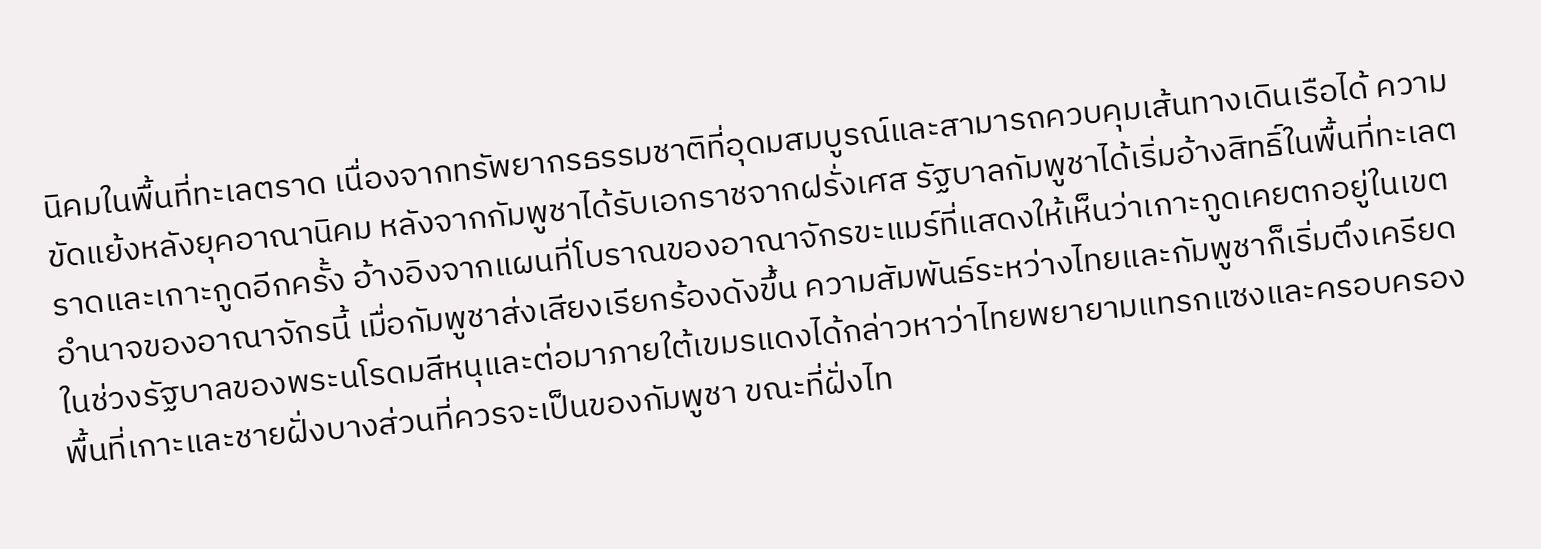นิคมในพื้นที่ทะเลตราด เนื่องจากทรัพยากรธรรมชาติที่อุดมสมบูรณ์และสามารถควบคุมเส้นทางเดินเรือได้ ความขัดแย้งหลังยุคอาณานิคม หลังจากกัมพูชาได้รับเอกราชจากฝรั่งเศส รัฐบาลกัมพูชาได้เริ่มอ้างสิทธิ์ในพื้นที่ทะเลตราดและเกาะกูดอีกครั้ง อ้างอิงจากแผนที่โบราณของอาณาจักรขะแมร์ที่แสดงให้เห็นว่าเกาะกูดเคยตกอยู่ในเขตอำนาจของอาณาจักรนี้ เมื่อกัมพูชาส่งเสียงเรียกร้องดังขึ้น ความสัมพันธ์ระหว่างไทยและกัมพูชาก็เริ่มตึงเครียดในช่วงรัฐบาลของพระนโรดมสีหนุและต่อมาภายใต้เขมรแดงได้กล่าวหาว่าไทยพยายามแทรกแซงและครอบครองพื้นที่เกาะและชายฝั่งบางส่วนที่ควรจะเป็นของกัมพูชา ขณะที่ฝั่งไท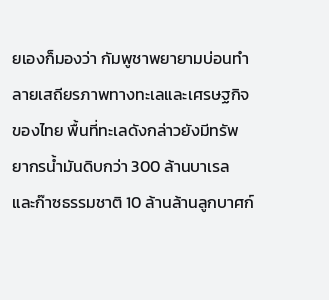ยเองก็มองว่า กัมพูชาพยายามบ่อนทำลายเสถียรภาพทางทะเลและเศรษฐกิจของไทย พื้นที่ทะเลดังกล่าวยังมีทรัพยากรน้ำมันดิบกว่า 300 ล้านบาเรล และก๊าซธรรมชาติ 10 ล้านล้านลูกบาศก์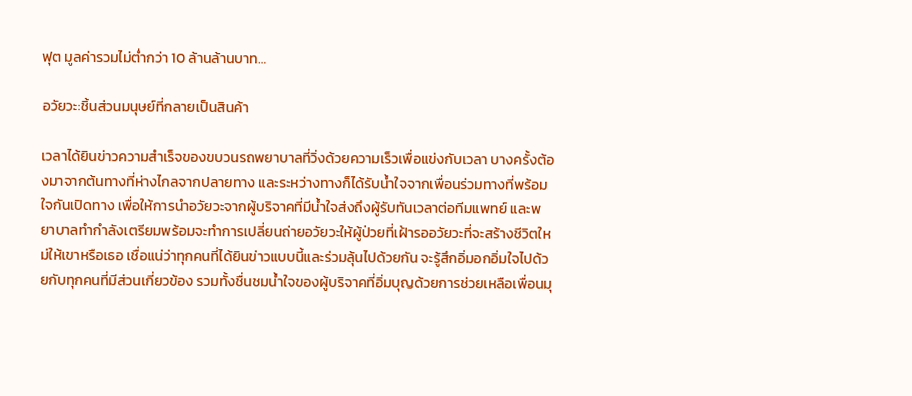ฟุต มูลค่ารวมไม่ต่ำกว่า 10 ล้านล้านบาท…

อวัยวะ:ชิ้นส่วนมนุษย์ที่กลายเป็นสินค้า

เวลาได้ยินข่าวความสำเร็จของขบวนรถพยาบาลที่วิ่งด้วยความเร็วเพื่อแข่งกับเวลา บางครั้งต้องมาจากต้นทางที่ห่างไกลจากปลายทาง และระหว่างทางก็ได้รับน้ำใจจากเพื่อนร่วมทางที่พร้อมใจกันเปิดทาง เพื่อให้การนำอวัยวะจากผู้บริจาคที่มีน้ำใจส่งถึงผู้รับทันเวลาต่อทีมแพทย์ และพยาบาลทำกำลังเตรียมพร้อมจะทำการเปลี่ยนถ่ายอวัยวะให้ผู้ป่วยที่เฝ้ารออวัยวะที่จะสร้างชีวิตใหม่ให้เขาหรือเธอ เชื่อแน่ว่าทุกคนที่ได้ยินข่าวแบบนี้และร่วมลุ้นไปด้วยกัน จะรู้สึกอิ่มอกอิ่มใจไปด้วยกับทุกคนที่มีส่วนเกี่ยวข้อง รวมทั้งชื่นชมน้ำใจของผู้บริจาคที่อิ่มบุญด้วยการช่วยเหลือเพื่อนมุ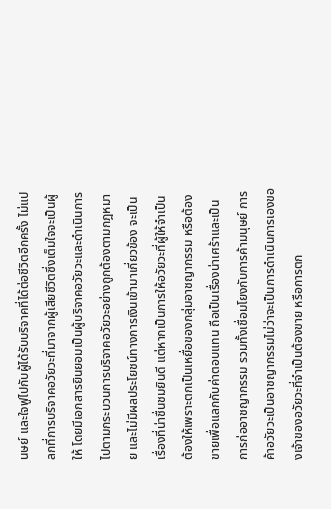นษย์ และใจฟูไปกับผู้ได้รับบริจาคที่ได้ต่อชีวิตอีกครั้ง ไม่แปลกที่การบริจาคอวัยวะที่มาจากผู้เสียชีวิตซึ่งเต็มใจจะเป็นผู้ให้ โดยมีเอกสารยินยอมเป็นผู้บริจาคอวัยวะและดำเนินการไปตามกระบวนการบริจาคอวัยวะอย่างถูกต้องตามกฎหมาย และไม่มีผลประโยชน์ทางการเงินเข้ามาเกี่ยวข้อง จะเป็นเรื่องที่น่าชื่นชมยินดี แต่หากเป็นการให้อวัยวะที่ผู้ให้จำเป็นต้องให้เพราะตกเป็นเหยื่อของกลุ่มอาชญากรรม หรือต้องขายเพื่อแลกกับค่าตอบแทน ถือเป็นเรื่องน่าเศร้าและเป็นการก่ออาชญากรรม รวมทั้งเชื่อมโยงกับการค้ามนุษย์ การค้าอวัยวะเป็นอาชญากรรมไม่ว่าจะเป็นการดำเนินการเองของเจ้าของอวัยวะที่จำเป็นต้องขาย หรือการตก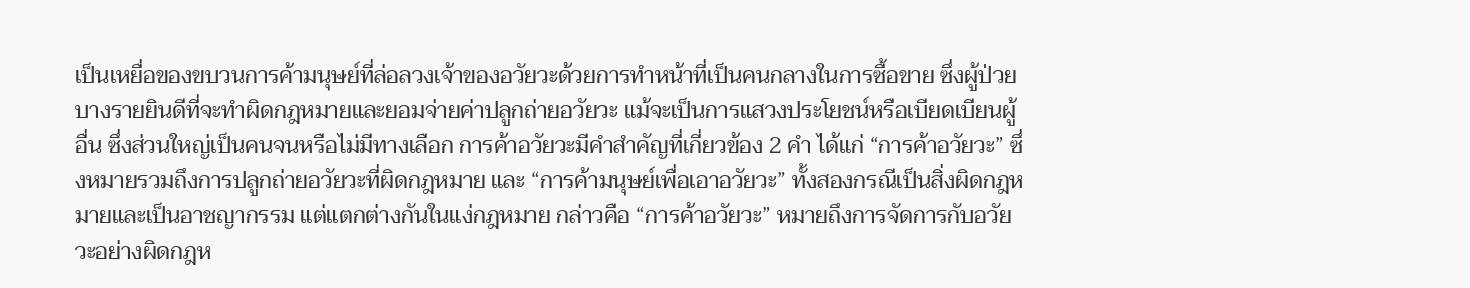เป็นเหยื่อของขบวนการค้ามนุษย์ที่ล่อลวงเจ้าของอวัยวะด้วยการทำหน้าที่เป็นคนกลางในการซื้อขาย ซึ่งผู้ป่วยบางรายยินดีที่จะทำผิดกฎหมายและยอมจ่ายค่าปลูกถ่ายอวัยวะ แม้จะเป็นการแสวงประโยชน์หรือเบียดเบียนผู้อื่น ซึ่งส่วนใหญ่เป็นคนจนหรือไม่มีทางเลือก การค้าอวัยวะมีคำสำคัญที่เกี่ยวข้อง 2 คำ ได้แก่ “การค้าอวัยวะ” ซึ่งหมายรวมถึงการปลูกถ่ายอวัยวะที่ผิดกฎหมาย และ “การค้ามนุษย์เพื่อเอาอวัยวะ” ทั้งสองกรณีเป็นสิ่งผิดกฎหมายและเป็นอาชญากรรม แต่แตกต่างกันในแง่กฎหมาย กล่าวคือ “การค้าอวัยวะ” หมายถึงการจัดการกับอวัยวะอย่างผิดกฎห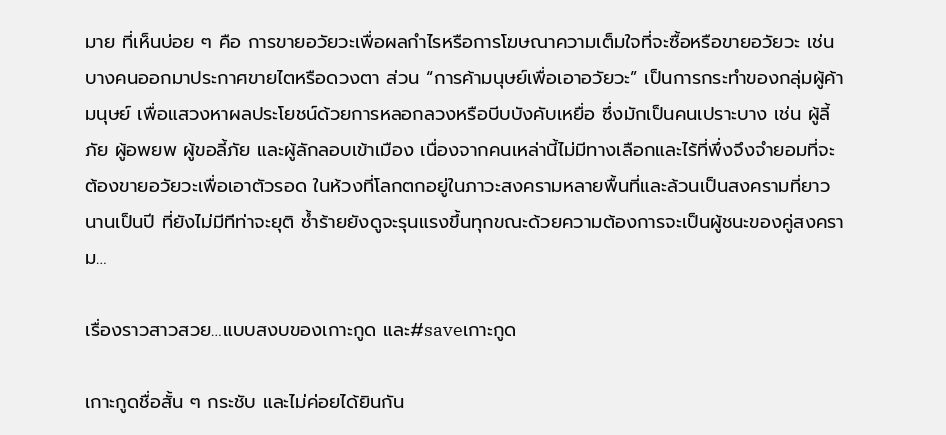มาย ที่เห็นบ่อย ๆ คือ การขายอวัยวะเพื่อผลกำไรหรือการโฆษณาความเต็มใจที่จะซื้อหรือขายอวัยวะ เช่น บางคนออกมาประกาศขายไตหรือดวงตา ส่วน “การค้ามนุษย์เพื่อเอาอวัยวะ” เป็นการกระทำของกลุ่มผู้ค้ามนุษย์ เพื่อแสวงหาผลประโยชน์ด้วยการหลอกลวงหรือบีบบังคับเหยื่อ ซึ่งมักเป็นคนเปราะบาง เช่น ผู้ลี้ภัย ผู้อพยพ ผู้ขอลี้ภัย และผู้ลักลอบเข้าเมือง เนื่องจากคนเหล่านี้ไม่มีทางเลือกและไร้ที่พึ่งจึงจำยอมที่จะต้องขายอวัยวะเพื่อเอาตัวรอด ในห้วงที่โลกตกอยู่ในภาวะสงครามหลายพื้นที่และล้วนเป็นสงครามที่ยาวนานเป็นปี ที่ยังไม่มีทีท่าจะยุติ ซ้ำร้ายยังดูจะรุนแรงขึ้นทุกขณะด้วยความต้องการจะเป็นผู้ชนะของคู่สงคราม…

เรื่องราวสาวสวย…แบบสงบของเกาะกูด และ#saveเกาะกูด

เกาะกูดชื่อสั้น ๆ กระชับ และไม่ค่อยได้ยินกัน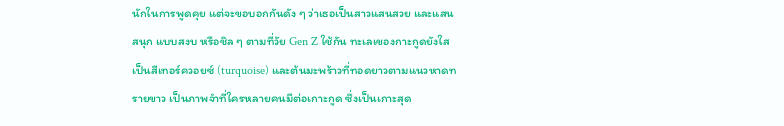นักในการพูดคุย แต่จะขอบอกกันดัง ๆ ว่าเธอเป็นสาวแสนสวย และแสนสนุก แบบสงบ หรือชิล ๆ ตามที่วัย Gen Z ใช้กัน ทะเลเของกาะกูดยังใส เป็นสีเทอร์ควอยซ์ (turquoise) และต้นมะพร้าวที่ทอดยาวตามแนวหาดทรายขาว เป็นภาพจำที่ใครหลายคนมีต่อเกาะกูด ซึ่งเป็นเกาะสุด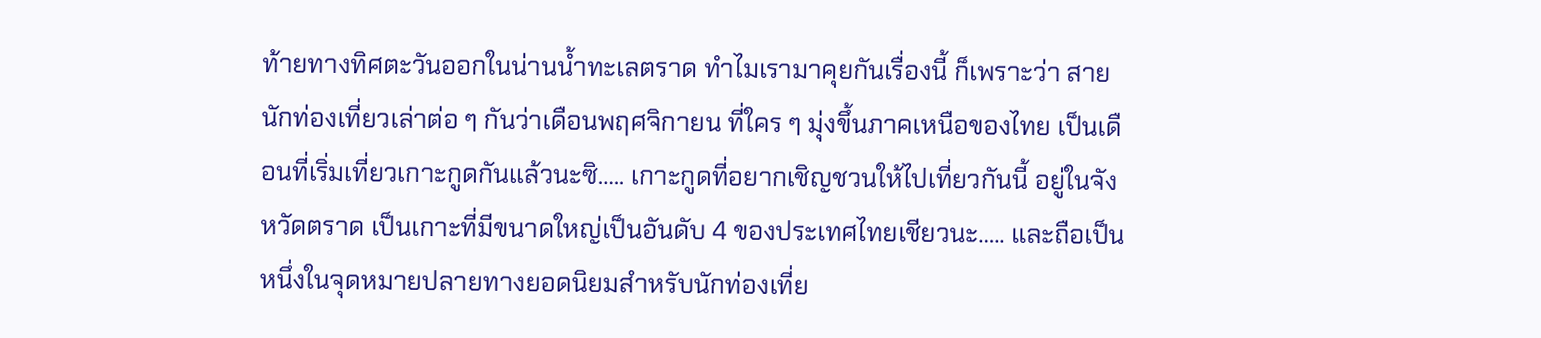ท้ายทางทิศตะวันออกในน่านน้ำทะเลตราด ทำไมเรามาคุยกันเรื่องนี้ ก็เพราะว่า สายนักท่องเที่ยวเล่าต่อ ๆ กันว่าเดือนพฤศจิกายน ที่ใคร ๆ มุ่งขึ้นภาคเหนือของไทย เป็นเดือนที่เริ่มเที่ยวเกาะกูดกันแล้วนะซิ….. เกาะกูดที่อยากเชิญชวนให้ไปเที่ยวกันนี้ อยู่ในจังหวัดตราด เป็นเกาะที่มีขนาดใหญ่เป็นอันดับ 4 ของประเทศไทยเชียวนะ….. และถือเป็นหนึ่งในจุดหมายปลายทางยอดนิยมสำหรับนักท่องเที่ย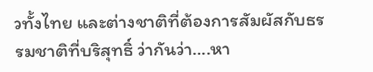วทั้งไทย และต่างชาติที่ต้องการสัมผัสกับธรรมชาติที่บริสุทธิ์ ว่ากันว่า….หา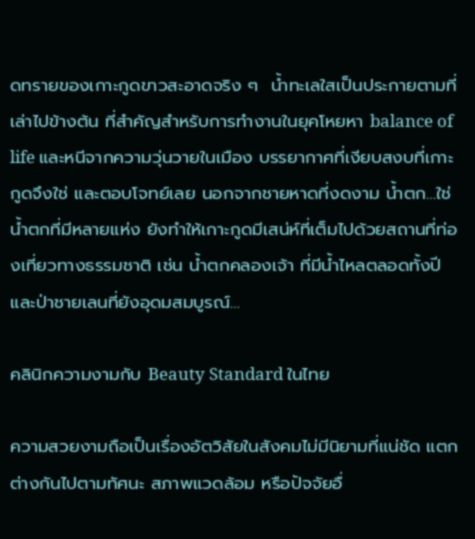ดทรายของเกาะกูดขาวสะอาดจริง ๆ  น้ำทะเลใสเป็นประกายตามที่เล่าไปข้างต้น ที่สำคัญสำหรับการทำงานในยุคโหยหา balance of life และหนีจากความวุ่นวายในเมือง บรรยากาศที่เงียบสงบที่เกาะกูดจึงใช่ และตอบโจทย์เลย นอกจากชายหาดที่งดงาม น้ำตก…ใช่ น้ำตกที่มีหลายแห่ง ยังทำให้เกาะกูดมีเสน่ห์ที่เต็มไปด้วยสถานที่ท่องเที่ยวทางธรรมชาติ เช่น น้ำตกคลองเจ้า ที่มีน้ำไหลตลอดทั้งปี และป่าชายเลนที่ยังอุดมสมบูรณ์…

คลินิกความงามกับ Beauty Standard ในไทย

ความสวยงามถือเป็นเรื่องอัตวิสัยในสังคมไม่มีนิยามที่แน่ชัด แตกต่างกันไปตามทัศนะ สภาพแวดล้อม หรือปัจจัยอื่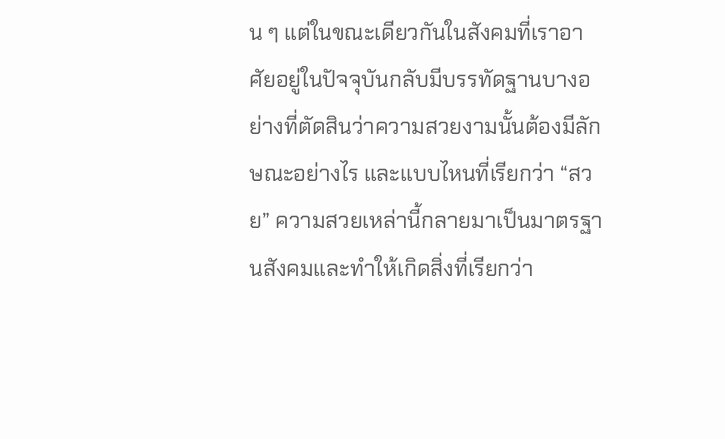น ๆ แต่ในขณะเดียวกันในสังคมที่เราอาศัยอยู่ในปัจจุบันกลับมีบรรทัดฐานบางอย่างที่ตัดสินว่าความสวยงามนั้นต้องมีลักษณะอย่างไร และแบบไหนที่เรียกว่า “สวย” ความสวยเหล่านี้กลายมาเป็นมาตรฐานสังคมและทำให้เกิดสิ่งที่เรียกว่า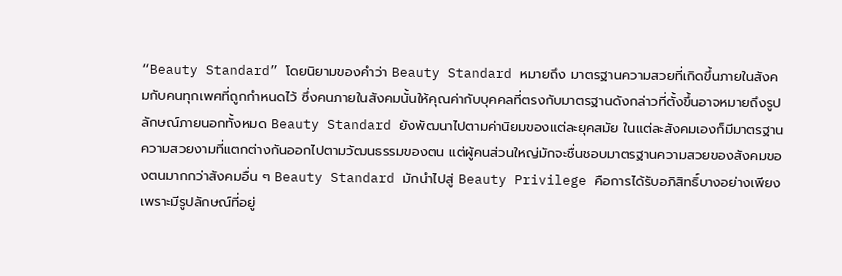“Beauty Standard” โดยนิยามของคำว่า Beauty Standard หมายถึง มาตรฐานความสวยที่เกิดขึ้นภายในสังคมกับคนทุกเพศที่ถูกกำหนดไว้ ซึ่งคนภายในสังคมนั้นให้คุณค่ากับบุคคลที่ตรงกับมาตรฐานดังกล่าวที่ตั้งขึ้นอาจหมายถึงรูปลักษณ์ภายนอกทั้งหมด Beauty Standard ยังพัฒนาไปตามค่านิยมของแต่ละยุคสมัย ในแต่ละสังคมเองก็มีมาตรฐานความสวยงามที่แตกต่างกันออกไปตามวัฒนธรรมของตน แต่ผู้คนส่วนใหญ่มักจะชื่นชอบมาตรฐานความสวยของสังคมของตนมากกว่าสังคมอื่น ๆ Beauty Standard มักนำไปสู่ Beauty Privilege คือการได้รับอภิสิทธิ์บางอย่างเพียงเพราะมีรูปลักษณ์ที่อยู่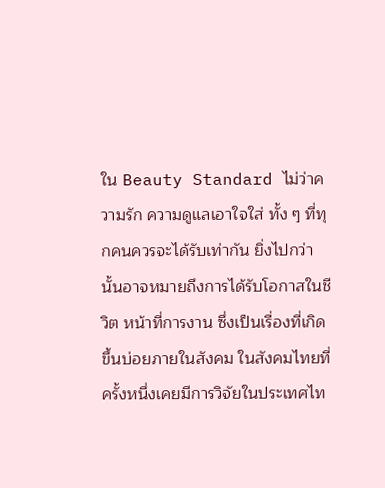ใน Beauty Standard ไม่ว่าความรัก ความดูแลเอาใจใส่ ทั้ง ๆ ที่ทุกคนควรจะได้รับเท่ากัน ยิ่งไปกว่านั้นอาจหมายถึงการได้รับโอกาสในชีวิต หน้าที่การงาน ซึ่งเป็นเรื่องที่เกิดขึ้นบ่อยภายในสังคม ในสังคมไทยที่ครั้งหนึ่งเคยมีการวิจัยในประเทศไท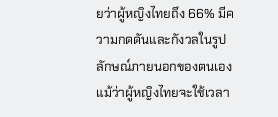ยว่าผู้หญิงไทยถึง 66% มีความกดดันและกังวลในรูปลักษณ์ภายนอกของตนเอง แม้ว่าผู้หญิงไทยจะใช้เวลา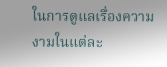ในการดูแลเรื่องความงามในแต่ละ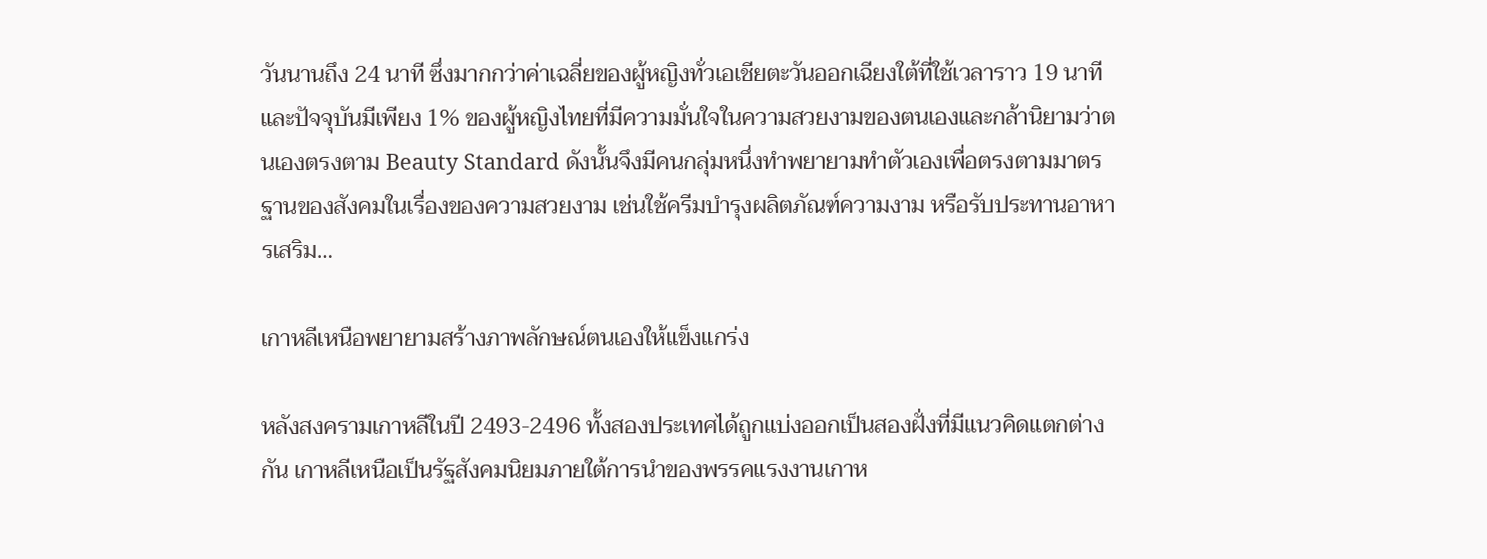วันนานถึง 24 นาที ซึ่งมากกว่าค่าเฉลี่ยของผู้หญิงทั่วเอเชียตะวันออกเฉียงใต้ที่ใช้เวลาราว 19 นาที และปัจจุบันมีเพียง 1% ของผู้หญิงไทยที่มีความมั่นใจในความสวยงามของตนเองและกล้านิยามว่าตนเองตรงตาม Beauty Standard ดังนั้นจึงมีคนกลุ่มหนึ่งทำพยายามทำตัวเองเพื่อตรงตามมาตรฐานของสังคมในเรื่องของความสวยงาม เช่นใช้ครีมบำรุงผลิตภัณฑ์ความงาม หรือรับประทานอาหารเสริม…

เกาหลีเหนือพยายามสร้างภาพลักษณ์ตนเองให้แข็งแกร่ง

หลังสงครามเกาหลีในปี 2493-2496 ทั้งสองประเทศได้ถูกแบ่งออกเป็นสองฝั่งที่มีแนวคิดแตกต่างกัน เกาหลีเหนือเป็นรัฐสังคมนิยมภายใต้การนำของพรรคแรงงานเกาห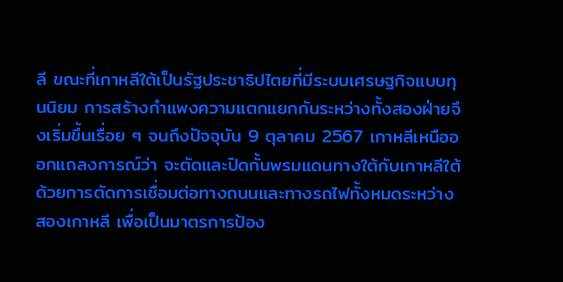ลี ขณะที่เกาหลีใต้เป็นรัฐประชาธิปไตยที่มีระบบเศรษฐกิจแบบทุนนิยม การสร้างกำแพงความแตกแยกกันระหว่างทั้งสองฝ่ายจึงเริ่มขึ้นเรื่อย ๆ จนถึงปัจจุบัน 9 ตุลาคม 2567 เกาหลีเหนือออกแถลงการณ์ว่า จะตัดและปิดกั้นพรมแดนทางใต้กับเกาหลีใต้ ด้วยการตัดการเชื่อมต่อทางถนนและทางรถไฟทั้งหมดระหว่างสองเกาหลี เพื่อเป็นมาตรการป้อง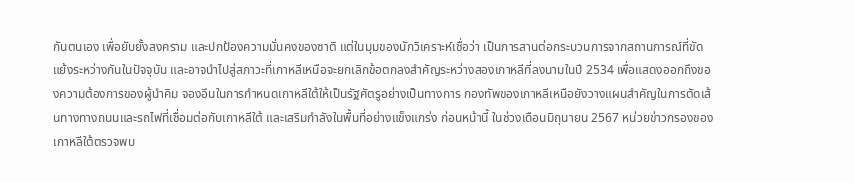กันตนเอง เพื่อยับยั้งสงคราม และปกป้องความมั่นคงของชาติ แต่ในมุมของนักวิเคราะห์เชื่อว่า เป็นการสานต่อกระบวนการจากสถานการณ์ที่ขัดแย้งระหว่างกันในปัจจุบัน และอาจนำไปสู่สภาวะที่เกาหลีเหนือจะยกเลิกข้อตกลงสำคัญระหว่างสองเกาหลีที่ลงนามในปี 2534 เพื่อแสดงออกถึงของความต้องการของผู้นำคิม จองอึนในการกำหนดเกาหลีใต้ให้เป็นรัฐศัตรูอย่างเป็นทางการ กองทัพของเกาหลีเหนือยังวางแผนสำคัญในการตัดเส้นทางทางถนนและรถไฟที่เชื่อมต่อกับเกาหลีใต้ และเสริมกำลังในพื้นที่อย่างแข็งแกร่ง ก่อนหน้านี้ ในช่วงเดือนมิถุนายน 2567 หน่วยข่าวกรองของเกาหลีใต้ตรวจพบ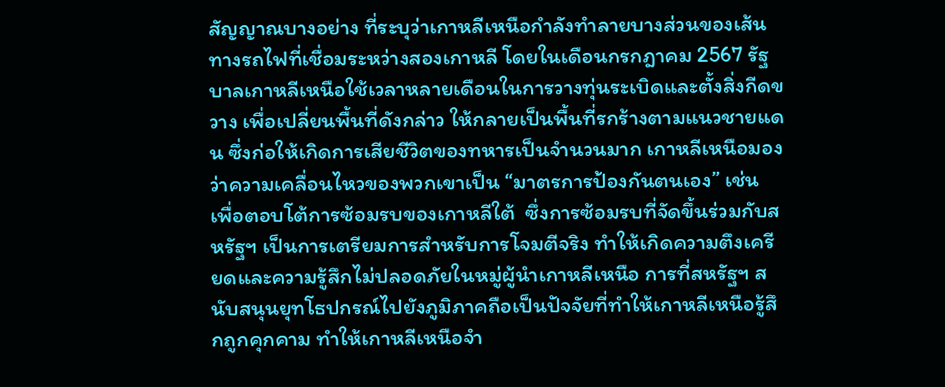สัญญาณบางอย่าง ที่ระบุว่าเกาหลีเหนือกำลังทำลายบางส่วนของเส้นทางรถไฟที่เชื่อมระหว่างสองเกาหลี โดยในเดือนกรกฎาคม 2567 รัฐบาลเกาหลีเหนือใช้เวลาหลายเดือนในการวางทุ่นระเบิดและตั้งสิ่งกีดขวาง เพื่อเปลี่ยนพื้นที่ดังกล่าว ให้กลายเป็นพื้นที่รกร้างตามแนวชายแดน ซึ่งก่อให้เกิดการเสียชีวิตของทหารเป็นจำนวนมาก เกาหลีเหนือมองว่าความเคลื่อนไหวของพวกเขาเป็น “มาตรการป้องกันตนเอง” เช่น เพื่อตอบโต้การซ้อมรบของเกาหลีใต้  ซึ่งการซ้อมรบที่จัดขึ้นร่วมกับสหรัฐฯ เป็นการเตรียมการสำหรับการโจมตีจริง ทำให้เกิดความตึงเครียดและความรู้สึกไม่ปลอดภัยในหมู่ผู้นำเกาหลีเหนือ การที่สหรัฐฯ สนับสนุนยุทโธปกรณ์ไปยังภูมิภาคถือเป็นปัจจัยที่ทำให้เกาหลีเหนือรู้สึกถูกคุกคาม ทำให้เกาหลีเหนือจำ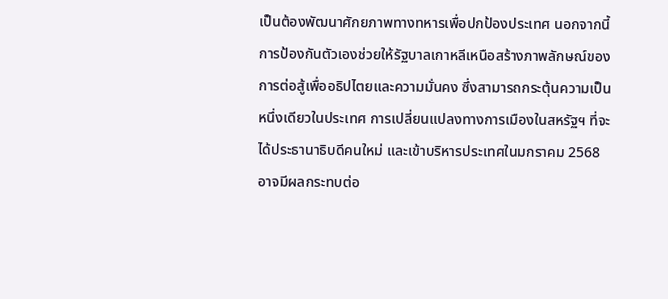เป็นต้องพัฒนาศักยภาพทางทหารเพื่อปกป้องประเทศ นอกจากนี้ การป้องกันตัวเองช่วยให้รัฐบาลเกาหลีเหนือสร้างภาพลักษณ์ของการต่อสู้เพื่ออธิปไตยและความมั่นคง ซึ่งสามารถกระตุ้นความเป็นหนึ่งเดียวในประเทศ การเปลี่ยนแปลงทางการเมืองในสหรัฐฯ ที่จะได้ประธานาธิบดีคนใหม่ และเข้าบริหารประเทศในมกราคม 2568 อาจมีผลกระทบต่อ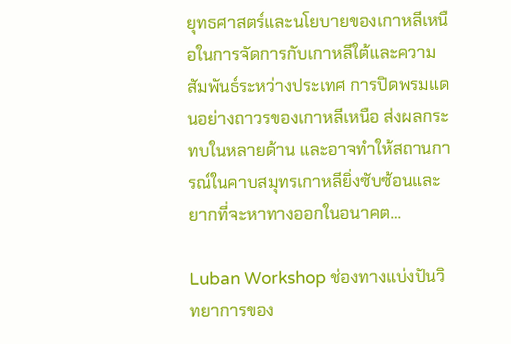ยุทธศาสตร์และนโยบายของเกาหลีเหนือในการจัดการกับเกาหลีใต้และความสัมพันธ์ระหว่างประเทศ การปิดพรมแดนอย่างถาวรของเกาหลีเหนือ ส่งผลกระทบในหลายด้าน และอาจทำให้สถานการณ์ในคาบสมุทรเกาหลียิ่งซับซ้อนและยากที่จะหาทางออกในอนาคต…

Luban Workshop ช่องทางแบ่งปันวิทยาการของ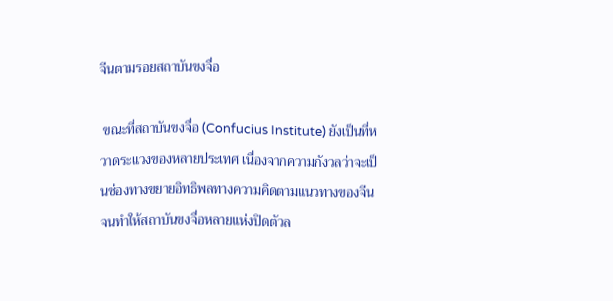จีนตามรอยสถาบันขงจื่อ

 ขณะที่สถาบันขงจื่อ (Confucius Institute) ยังเป็นที่หวาดระแวงของหลายประเทศ เนื่องจากความกังวลว่าจะเป็นช่องทางขยายอิทธิพลทางความคิดตามแนวทางของจีน จนทำให้สถาบันขงจื่อหลายแห่งปิดตัวล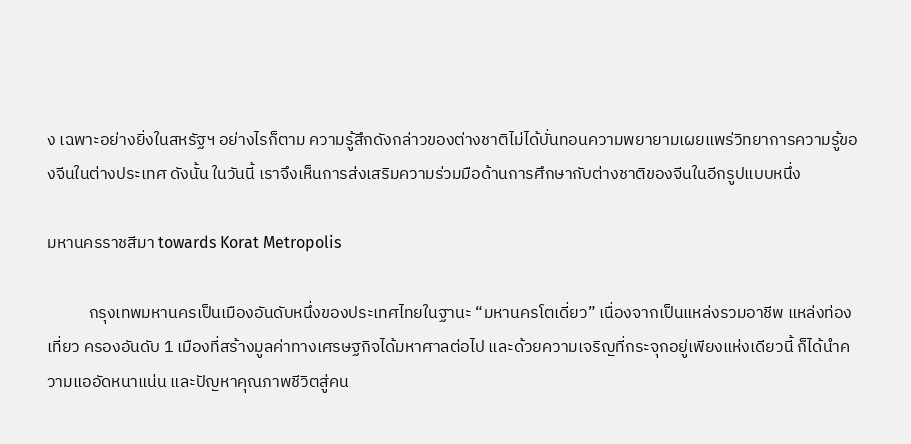ง เฉพาะอย่างยิ่งในสหรัฐฯ อย่างไรก็ตาม ความรู้สึกดังกล่าวของต่างชาติไม่ได้บั่นทอนความพยายามเผยแพร่วิทยาการความรู้ของจีนในต่างประเทศ ดังนั้น ในวันนี้ เราจึงเห็นการส่งเสริมความร่วมมือด้านการศึกษากับต่างชาติของจีนในอีกรูปแบบหนึ่ง

มหานครราชสีมา towards Korat Metropolis

           กรุงเทพมหานครเป็นเมืองอันดับหนึ่งของประเทศไทยในฐานะ “มหานครโตเดี่ยว” เนื่องจากเป็นแหล่งรวมอาชีพ แหล่งท่องเที่ยว ครองอันดับ 1 เมืองที่สร้างมูลค่าทางเศรษฐกิจได้มหาศาลต่อไป และด้วยความเจริญที่กระจุกอยู่เพียงแห่งเดียวนี้ ก็ได้นำความแออัดหนาแน่น และปัญหาคุณภาพชีวิตสู่คน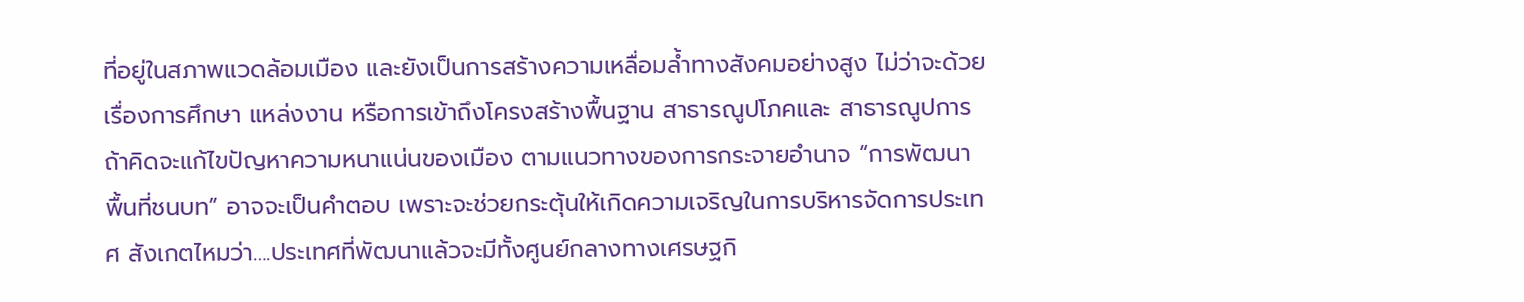ที่อยู่ในสภาพแวดล้อมเมือง และยังเป็นการสร้างความเหลื่อมล้ำทางสังคมอย่างสูง ไม่ว่าจะด้วยเรื่องการศึกษา แหล่งงาน หรือการเข้าถึงโครงสร้างพื้นฐาน สาธารณูปโภคและ สาธารณูปการ ถ้าคิดจะแก้ไขปัญหาความหนาแน่นของเมือง ตามแนวทางของการกระจายอำนาจ “การพัฒนาพื้นที่ชนบท” อาจจะเป็นคำตอบ เพราะจะช่วยกระตุ้นให้เกิดความเจริญในการบริหารจัดการประเทศ สังเกตไหมว่า….ประเทศที่พัฒนาแล้วจะมีทั้งศูนย์กลางทางเศรษฐกิ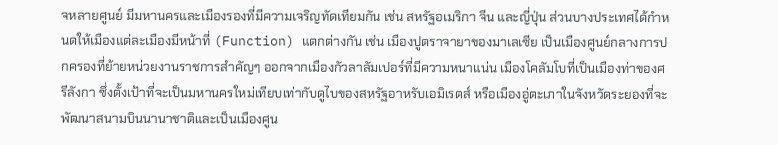จหลายศูนย์ มีมหานครและเมืองรองที่มีความเจริญทัดเทียมกัน เช่น สหรัฐอเมริกา จีน และญี่ปุ่น ส่วนบางประเทศได้กำหนดให้เมืองแต่ละเมืองมีหน้าที่ (Function) แตกต่างกัน เช่น เมืองปูตราจายาของมาเลเซีย เป็นเมืองศูนย์กลางการปกครองที่ย้ายหน่วยงานราชการสำคัญๆ ออกจากเมืองกัวลาลัมเปอร์ที่มีความหนาแน่น เมืองโคลัมโบที่เป็นเมืองท่าของศรีลังกา ซึ่งตั้งเป้าที่จะเป็นมหานครใหม่เทียบเท่ากับดูไบของสหรัฐอาหรับเอมิเรตส์ หรือเมืองอู่ตะเภาในจังหวัดระยองที่จะพัฒนาสนามบินนานาชาติและเป็นเมืองศูน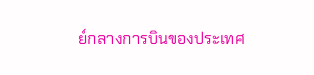ย์กลางการบินของประเทศ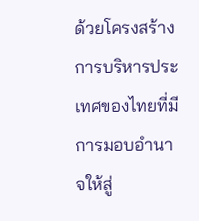ด้วยโครงสร้างการบริหารประเทศของไทยที่มีการมอบอำนาจให้สู่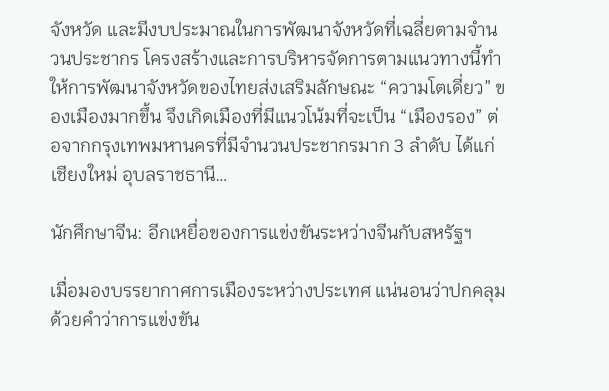จังหวัด และมีงบประมาณในการพัฒนาจังหวัดที่เฉลี่ยตามจำนวนประชากร โครงสร้างและการบริหารจัดการตามแนวทางนี้ทำให้การพัฒนาจังหวัดของไทยส่งเสริมลักษณะ “ความโตเดี่ยว” ของเมืองมากขึ้น จึงเกิดเมืองที่มีแนวโน้มที่จะเป็น “เมืองรอง” ต่อจากกรุงเทพมหานครที่มีจำนวนประชากรมาก 3 ลำดับ ได้แก่ เชียงใหม่ อุบลราชธานี…

นักศึกษาจีน: อีกเหยื่อของการแข่งขันระหว่างจีนกับสหรัฐฯ

เมื่อมองบรรยากาศการเมืองระหว่างประเทศ แน่นอนว่าปกคลุมด้วยคำว่าการแข่งขัน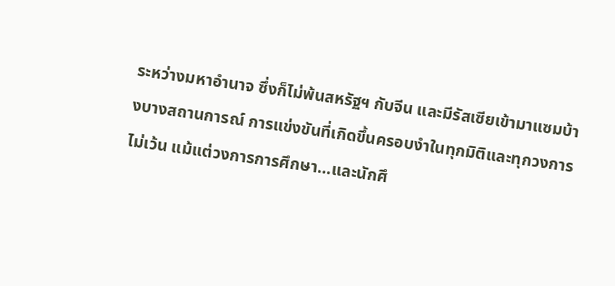ระหว่างมหาอำนาจ ซึ่งก็ไม่พ้นสหรัฐฯ กับจีน และมีรัสเซียเข้ามาแซมบ้างบางสถานการณ์ การแข่งขันที่เกิดขึ้นครอบงำในทุกมิติและทุกวงการ ไม่เว้น แม้แต่วงการการศึกษา…และนักศึ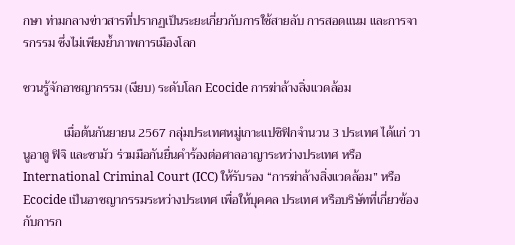กษา ท่ามกลางข่าวสารที่ปรากฏเป็นระยะเกี่ยวกับการใช้สายลับ การสอดแนม และการจารกรรม ซึ่งไม่เพียงย้ำภาพการเมืองโลก

ชวนรู้จักอาชญากรรม (เงียบ) ระดับโลก Ecocide การฆ่าล้างสิ่งแวดล้อม

             เมื่อต้นกันยายน 2567 กลุ่มประเทศหมู่เกาะแปซิฟิกจำนวน 3 ประเทศ ได้แก่ วานูอาตู ฟิจิ และซามัว ร่วมมือกันยื่นคำร้องต่อศาลอาญาระหว่างประเทศ หรือ International Criminal Court (ICC) ให้รับรอง “การฆ่าล้างสิ่งแวดล้อม” หรือ Ecocide เป็นอาชญากรรมระหว่างประเทศ เพื่อให้บุคคล ประเทศ หรือบริษัทที่เกี่ยวข้องกับการก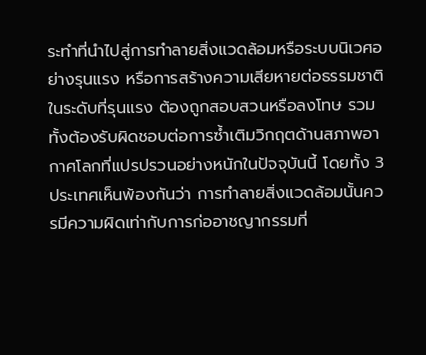ระทำที่นำไปสู่การทำลายสิ่งแวดล้อมหรือระบบนิเวศอย่างรุนแรง หรือการสร้างความเสียหายต่อธรรมชาติในระดับที่รุนแรง ต้องถูกสอบสวนหรือลงโทษ รวมทั้งต้องรับผิดชอบต่อการซ้ำเติมวิกฤตด้านสภาพอากาศโลกที่แปรปรวนอย่างหนักในปัจจุบันนี้ โดยทั้ง 3 ประเทศเห็นพ้องกันว่า การทำลายสิ่งแวดล้อมนั้นควรมีความผิดเท่ากับการก่ออาชญากรรมที่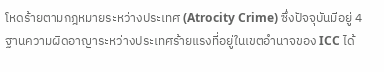โหดร้ายตามกฎหมายระหว่างประเทศ (Atrocity Crime) ซึ่งปัจจุบันมีอยู่ 4 ฐานความผิดอาญาระหว่างประเทศร้ายแรงที่อยู่ในเขตอำนาจของ ICC ได้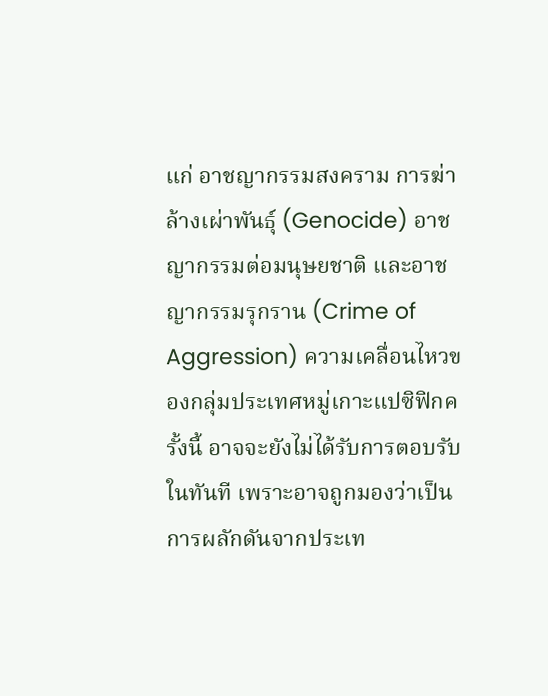แก่ อาชญากรรมสงคราม การฆ่าล้างเผ่าพันธุ์ (Genocide) อาชญากรรมต่อมนุษยชาติ และอาชญากรรมรุกราน (Crime of Aggression) ความเคลื่อนไหวของกลุ่มประเทศหมู่เกาะแปซิฟิกครั้งนี้ อาจจะยังไม่ได้รับการตอบรับในทันที เพราะอาจถูกมองว่าเป็นการผลักดันจากประเท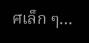ศเล็ก ๆ…